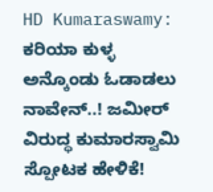HD Kumaraswamy: ಕರಿಯಾ ಕುಳ್ಳ ಅನ್ಕೊಂಡು ಓಡಾಡಲು ನಾವೇನ್..! ಜಮೀರ್ ವಿರುದ್ಧ ಕುಮಾರಸ್ವಾಮಿ ಸ್ಪೋಟಕ ಹೇಳಿಕೆ!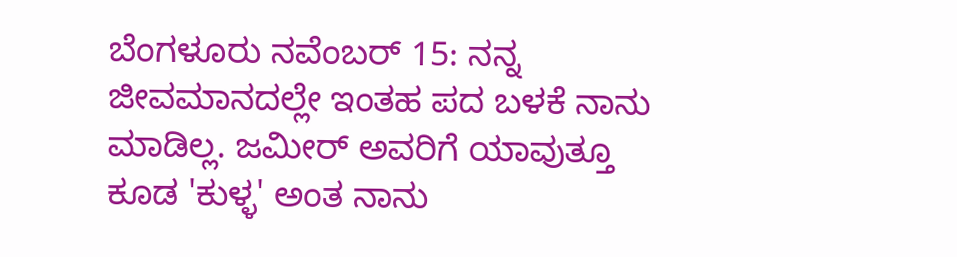ಬೆಂಗಳೂರು ನವೆಂಬರ್ 15: ನನ್ನ ಜೀವಮಾನದಲ್ಲೇ ಇಂತಹ ಪದ ಬಳಕೆ ನಾನು ಮಾಡಿಲ್ಲ. ಜಮೀರ್‌ ಅವರಿಗೆ ಯಾವುತ್ತೂ ಕೂಡ 'ಕುಳ್ಳ' ಅಂತ ನಾನು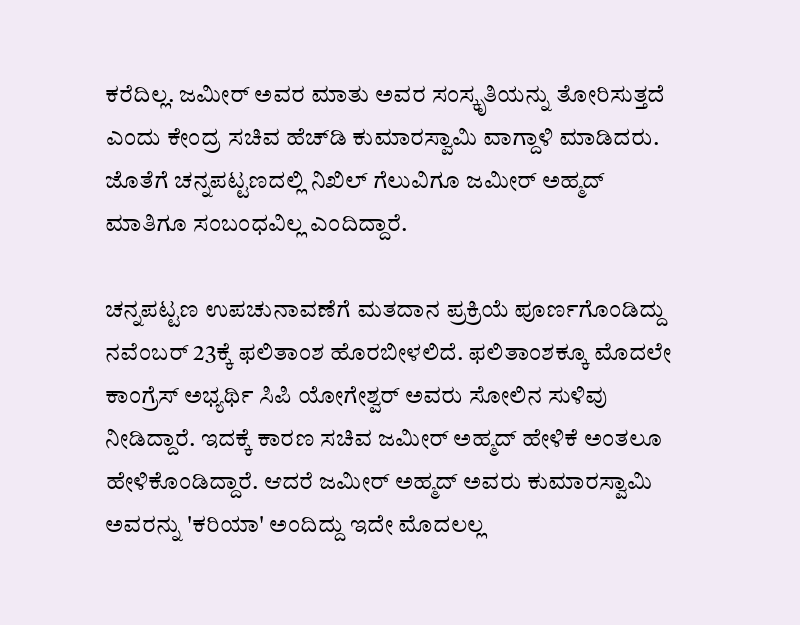ಕರೆದಿಲ್ಲ. ಜಮೀರ್ ಅವರ ಮಾತು ಅವರ ಸಂಸ್ಕೃತಿಯನ್ನು ತೋರಿಸುತ್ತದೆ ಎಂದು ಕೇಂದ್ರ ಸಚಿವ ಹೆಚ್‌ಡಿ ಕುಮಾರಸ್ವಾಮಿ ವಾಗ್ದಾಳಿ ಮಾಡಿದರು. ಜೊತೆಗೆ ಚನ್ನಪಟ್ಟಣದಲ್ಲಿ ನಿಖಿಲ್ ಗೆಲುವಿಗೂ ಜಮೀರ್ ಅಹ್ಮದ್ ಮಾತಿಗೂ ಸಂಬಂಧವಿಲ್ಲ ಎಂದಿದ್ದಾರೆ.

ಚನ್ನಪಟ್ಟಣ ಉಪಚುನಾವಣೆಗೆ ಮತದಾನ ಪ್ರಕ್ರಿಯೆ ಪೂರ್ಣಗೊಂಡಿದ್ದು ನವೆಂಬರ್‌ 23ಕ್ಕೆ ಫಲಿತಾಂಶ ಹೊರಬೀಳಲಿದೆ. ಫಲಿತಾಂಶಕ್ಕೂ ಮೊದಲೇ ಕಾಂಗ್ರೆಸ್‌ ಅಭ್ಯರ್ಥಿ ಸಿಪಿ ಯೋಗೇಶ್ವರ್ ಅವರು ಸೋಲಿನ ಸುಳಿವು ನೀಡಿದ್ದಾರೆ. ಇದಕ್ಕೆ ಕಾರಣ ಸಚಿವ ಜಮೀರ್ ಅಹ್ಮದ್ ಹೇಳಿಕೆ ಅಂತಲೂ ಹೇಳಿಕೊಂಡಿದ್ದಾರೆ. ಆದರೆ ಜಮೀರ್ ಅಹ್ಮದ್ ಅವರು ಕುಮಾರಸ್ವಾಮಿ ಅವರನ್ನು 'ಕರಿಯಾ' ಅಂದಿದ್ದು ಇದೇ ಮೊದಲಲ್ಲ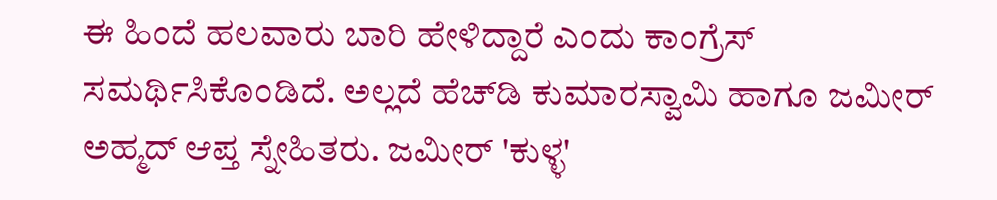ಈ ಹಿಂದೆ ಹಲವಾರು ಬಾರಿ ಹೇಳಿದ್ದಾರೆ ಎಂದು ಕಾಂಗ್ರೆಸ್ ಸಮರ್ಥಿಸಿಕೊಂಡಿದೆ. ಅಲ್ಲದೆ ಹೆಚ್‌ಡಿ ಕುಮಾರಸ್ವಾಮಿ ಹಾಗೂ ಜಮೀರ್ ಅಹ್ಮದ್ ಆಪ್ತ ಸ್ನೇಹಿತರು. ಜಮೀರ್‌ 'ಕುಳ್ಳ'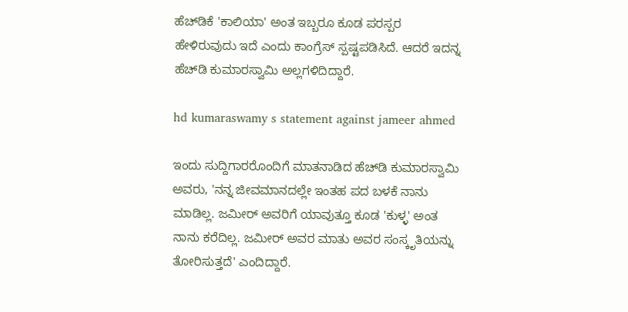ಹೆಚ್‌ಡಿಕೆ 'ಕಾಲಿಯಾ' ಅಂತ ಇಬ್ಬರೂ ಕೂಡ ಪರಸ್ಪರ ಹೇಳಿರುವುದು ಇದೆ ಎಂದು ಕಾಂಗ್ರೆಸ್‌ ಸ್ಪಷ್ಟಪಡಿಸಿದೆ. ಆದರೆ ಇದನ್ನ ಹೆಚ್‌ಡಿ ಕುಮಾರಸ್ವಾಮಿ ಅಲ್ಲಗಳಿದಿದ್ದಾರೆ.

hd kumaraswamy s statement against jameer ahmed

ಇಂದು ಸುದ್ದಿಗಾರರೊಂದಿಗೆ ಮಾತನಾಡಿದ ಹೆಚ್‌ಡಿ ಕುಮಾರಸ್ವಾಮಿ ಅವರು, 'ನನ್ನ ಜೀವಮಾನದಲ್ಲೇ ಇಂತಹ ಪದ ಬಳಕೆ ನಾನು ಮಾಡಿಲ್ಲ. ಜಮೀರ್‌ ಅವರಿಗೆ ಯಾವುತ್ತೂ ಕೂಡ 'ಕುಳ್ಳ' ಅಂತ ನಾನು ಕರೆದಿಲ್ಲ. ಜಮೀರ್ ಅವರ ಮಾತು ಅವರ ಸಂಸ್ಕೃತಿಯನ್ನು ತೋರಿಸುತ್ತದೆ' ಎಂದಿದ್ದಾರೆ.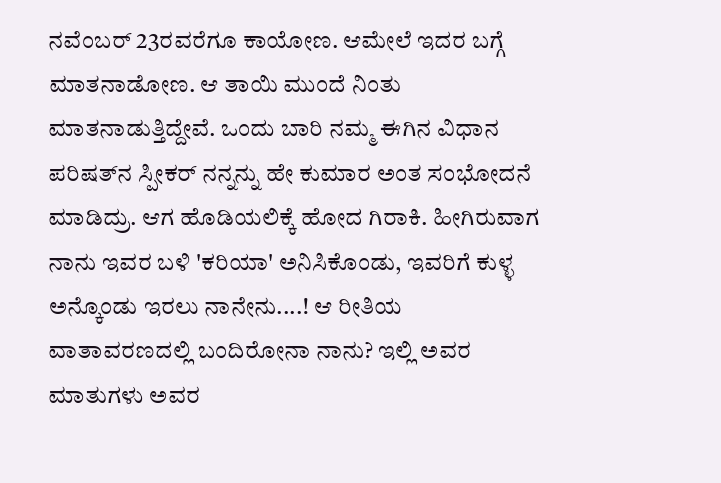ನವೆಂಬರ್‌ 23ರವರೆಗೂ ಕಾಯೋಣ. ಆಮೇಲೆ ಇದರ ಬಗ್ಗೆ ಮಾತನಾಡೋಣ. ಆ ತಾಯಿ ಮುಂದೆ ನಿಂತು ಮಾತನಾಡುತ್ತಿದ್ದೇವೆ. ಒಂದು ಬಾರಿ ನಮ್ಮ ಈಗಿನ ವಿಧಾನ ಪರಿಷತ್‌ನ ಸ್ಪೀಕರ್ ನನ್ನನ್ನು ಹೇ ಕುಮಾರ ಅಂತ ಸಂಭೋದನೆ ಮಾಡಿದ್ರು. ಆಗ ಹೊಡಿಯಲಿಕ್ಕೆ ಹೋದ ಗಿರಾಕಿ. ಹೀಗಿರುವಾಗ ನಾನು ಇವರ ಬಳಿ 'ಕರಿಯಾ' ಅನಿಸಿಕೊಂಡು, ಇವರಿಗೆ ಕುಳ್ಳ ಅನ್ಕೊಂಡು ಇರಲು ನಾನೇನು....! ಆ ರೀತಿಯ ವಾತಾವರಣದಲ್ಲಿ ಬಂದಿರೋನಾ ನಾನು? ಇಲ್ಲಿ ಅವರ ಮಾತುಗಳು ಅವರ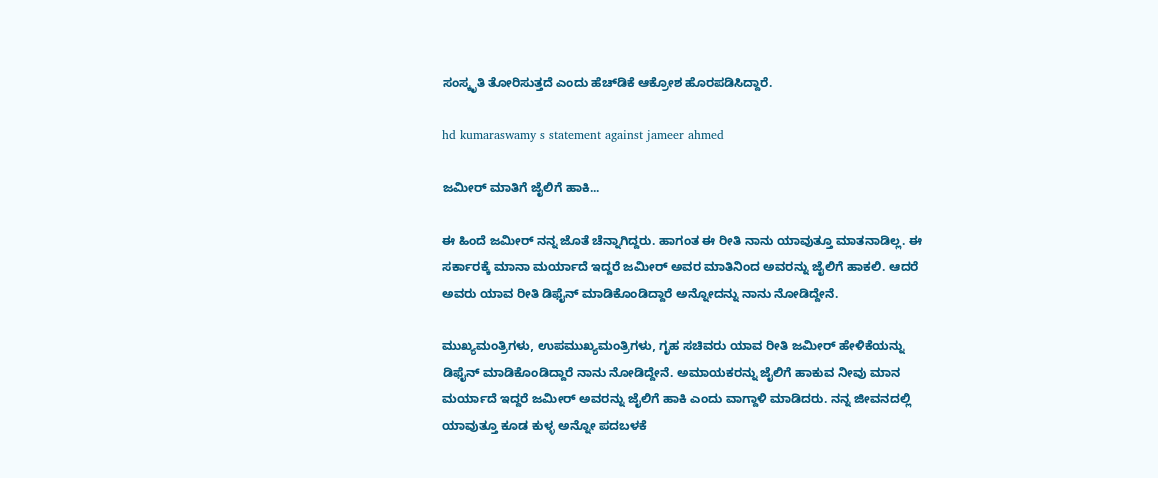ಸಂಸ್ಕೃತಿ ತೋರಿಸುತ್ತದೆ ಎಂದು ಹೆಚ್‌ಡಿಕೆ ಆಕ್ರೋಶ ಹೊರಪಡಿಸಿದ್ದಾರೆ.

hd kumaraswamy s statement against jameer ahmed

ಜಮೀರ್‌ ಮಾತಿಗೆ ಜೈಲಿಗೆ ಹಾಕಿ...

ಈ ಹಿಂದೆ ಜಮೀರ್ ನನ್ನ ಜೊತೆ ಚೆನ್ನಾಗಿದ್ದರು. ಹಾಗಂತ ಈ ರೀತಿ ನಾನು ಯಾವುತ್ತೂ ಮಾತನಾಡಿಲ್ಲ. ಈ ಸರ್ಕಾರಕ್ಕೆ ಮಾನಾ ಮರ್ಯಾದೆ ಇದ್ದರೆ ಜಮೀರ್‌ ಅವರ ಮಾತಿನಿಂದ ಅವರನ್ನು ಜೈಲಿಗೆ ಹಾಕಲಿ. ಆದರೆ ಅವರು ಯಾವ ರೀತಿ ಡಿಫೈನ್ ಮಾಡಿಕೊಂಡಿದ್ದಾರೆ ಅನ್ನೋದನ್ನು ನಾನು ನೋಡಿದ್ದೇನೆ.

ಮುಖ್ಯಮಂತ್ರಿಗಳು, ಉಪಮುಖ್ಯಮಂತ್ರಿಗಳು, ಗೃಹ ಸಚಿವರು ಯಾವ ರೀತಿ ಜಮೀರ್ ಹೇಳಿಕೆಯನ್ನು ಡಿಫೈನ್ ಮಾಡಿಕೊಂಡಿದ್ದಾರೆ ನಾನು ನೋಡಿದ್ದೇನೆ. ಅಮಾಯಕರನ್ನು ಜೈಲಿಗೆ ಹಾಕುವ ನೀವು ಮಾನ ಮರ್ಯಾದೆ ಇದ್ದರೆ ಜಮೀರ್ ಅವರನ್ನು ಜೈಲಿಗೆ ಹಾಕಿ ಎಂದು ವಾಗ್ದಾಳಿ ಮಾಡಿದರು. ನನ್ನ ಜೀವನದಲ್ಲಿ ಯಾವುತ್ತೂ ಕೂಡ ಕುಳ್ಳ ಅನ್ನೋ ಪದಬಳಕೆ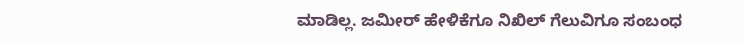ಮಾಡಿಲ್ಲ. ಜಮೀರ್ ಹೇಳಿಕೆಗೂ ನಿಖಿಲ್ ಗೆಲುವಿಗೂ ಸಂಬಂಧ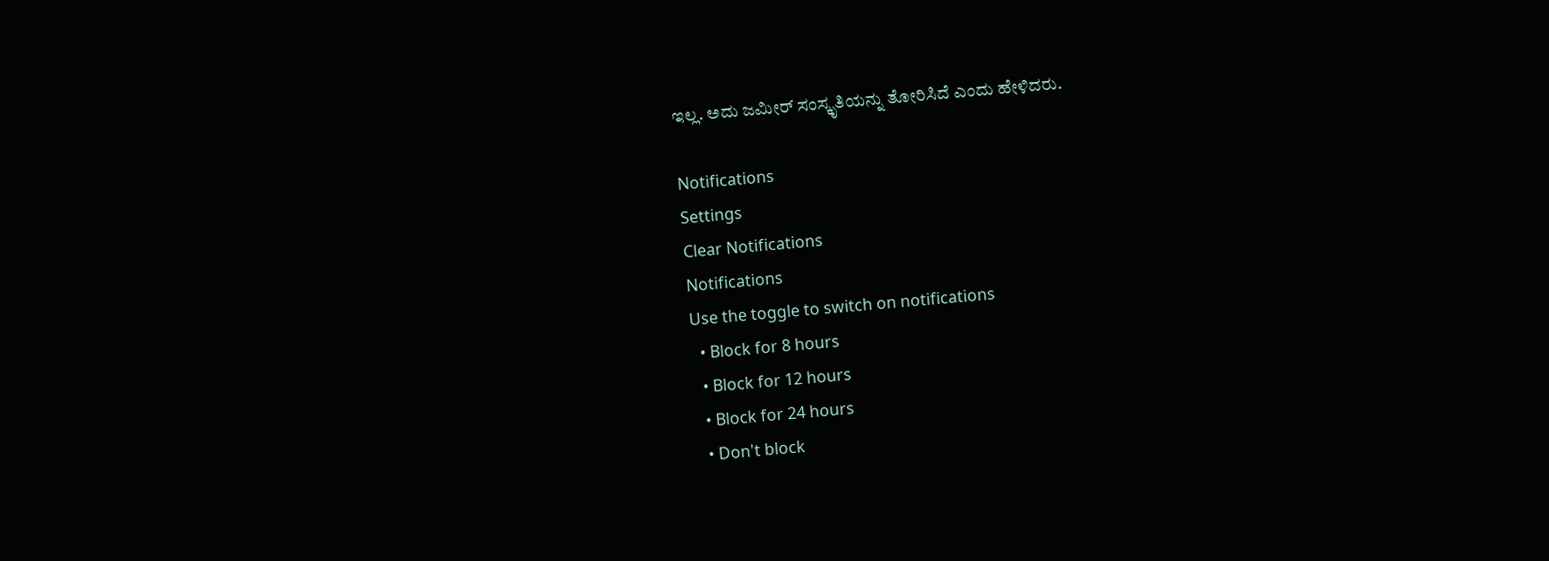ಇಲ್ಲ. ಅದು ಜಮೀರ್ ಸಂಸ್ಕೃತಿಯನ್ನು ತೋರಿಸಿದೆ ಎಂದು ಹೇಳಿದರು.

Notifications
Settings
Clear Notifications
Notifications
Use the toggle to switch on notifications
  • Block for 8 hours
  • Block for 12 hours
  • Block for 24 hours
  • Don't block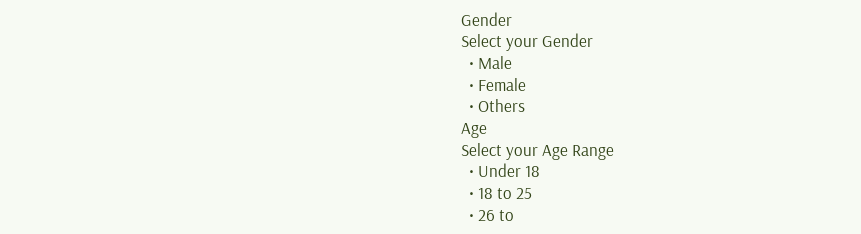Gender
Select your Gender
  • Male
  • Female
  • Others
Age
Select your Age Range
  • Under 18
  • 18 to 25
  • 26 to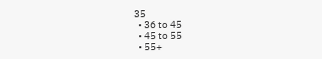35
  • 36 to 45
  • 45 to 55
  • 55+